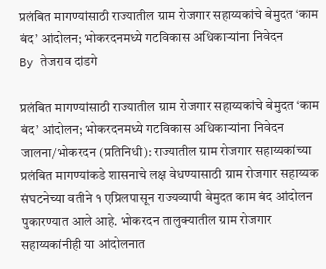प्रलंबित मागण्यांसाठी राज्यातील ग्राम रोजगार सहाय्यकांचे बेमुदत ‘काम बंद’ आंदोलन; भोकरदनमध्ये गटविकास अधिकाऱ्यांना निवेदन
By तेजराव दांडगे

प्रलंबित मागण्यांसाठी राज्यातील ग्राम रोजगार सहाय्यकांचे बेमुदत ‘काम बंद’ आंदोलन; भोकरदनमध्ये गटविकास अधिकाऱ्यांना निवेदन
जालना/भोकरदन (प्रतिनिधी): राज्यातील ग्राम रोजगार सहाय्यकांच्या प्रलंबित मागण्यांकडे शासनाचे लक्ष वेधण्यासाठी ग्राम रोजगार सहाय्यक संघटनेच्या वतीने १ एप्रिलपासून राज्यव्यापी बेमुदत काम बंद आंदोलन पुकारण्यात आले आहे. भोकरदन तालुक्यातील ग्राम रोजगार सहाय्यकांनीही या आंदोलनात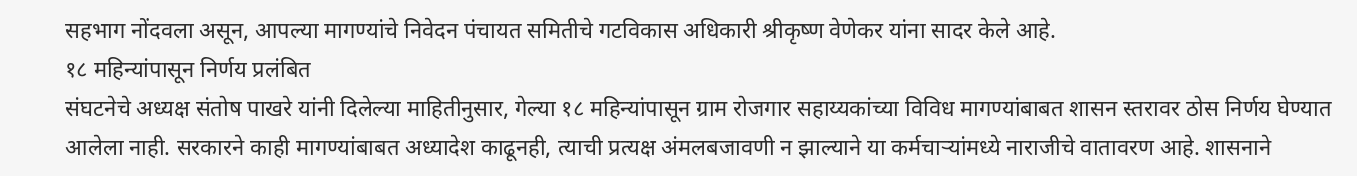सहभाग नोंदवला असून, आपल्या मागण्यांचे निवेदन पंचायत समितीचे गटविकास अधिकारी श्रीकृष्ण वेणेकर यांना सादर केले आहे.
१८ महिन्यांपासून निर्णय प्रलंबित
संघटनेचे अध्यक्ष संतोष पाखरे यांनी दिलेल्या माहितीनुसार, गेल्या १८ महिन्यांपासून ग्राम रोजगार सहाय्यकांच्या विविध मागण्यांबाबत शासन स्तरावर ठोस निर्णय घेण्यात आलेला नाही. सरकारने काही मागण्यांबाबत अध्यादेश काढूनही, त्याची प्रत्यक्ष अंमलबजावणी न झाल्याने या कर्मचाऱ्यांमध्ये नाराजीचे वातावरण आहे. शासनाने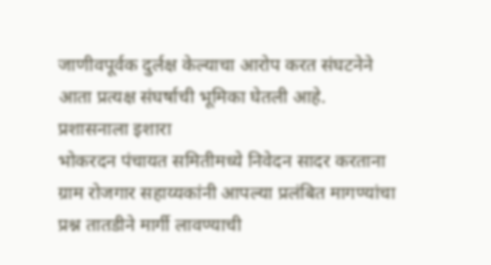जाणीवपूर्वक दुर्लक्ष केल्याचा आरोप करत संघटनेने आता प्रत्यक्ष संघर्षाची भूमिका घेतली आहे.
प्रशासनाला इशारा
भोकरदन पंचायत समितीमध्ये निवेदन सादर करताना ग्राम रोजगार सहाय्यकांनी आपल्या प्रलंबित मागण्यांचा प्रश्न तातडीने मार्गी लावण्याची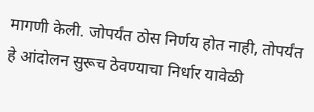मागणी केली. जोपर्यंत ठोस निर्णय होत नाही, तोपर्यंत हे आंदोलन सुरूच ठेवण्याचा निर्धार यावेळी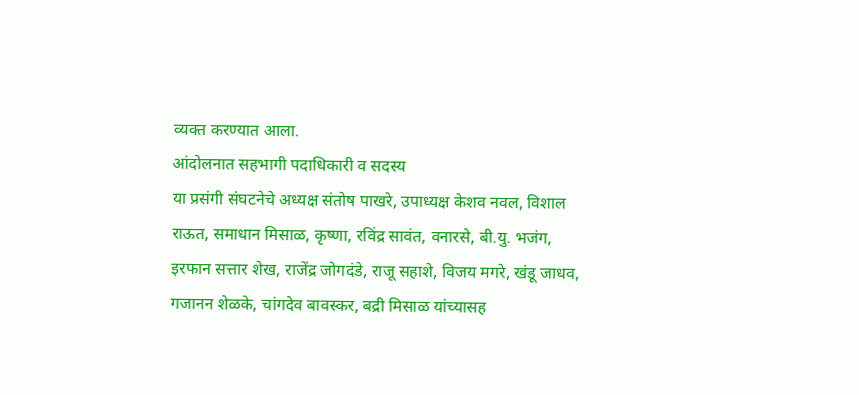व्यक्त करण्यात आला.
आंदोलनात सहभागी पदाधिकारी व सदस्य
या प्रसंगी संघटनेचे अध्यक्ष संतोष पाखरे, उपाध्यक्ष केशव नवल, विशाल राऊत, समाधान मिसाळ, कृष्णा, रविंद्र सावंत, वनारसे, बी.यु. भजंग, इरफान सत्तार शेख, राजेंद्र जोगदंडे, राजू सहाशे, विजय मगरे, खंडू जाधव, गजानन शेळके, चांगदेव बावस्कर, बद्री मिसाळ यांच्यासह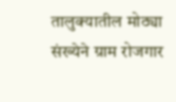तालुक्यातील मोठ्या संख्येने ग्राम रोजगार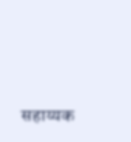सहाय्यक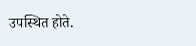उपस्थित होते.